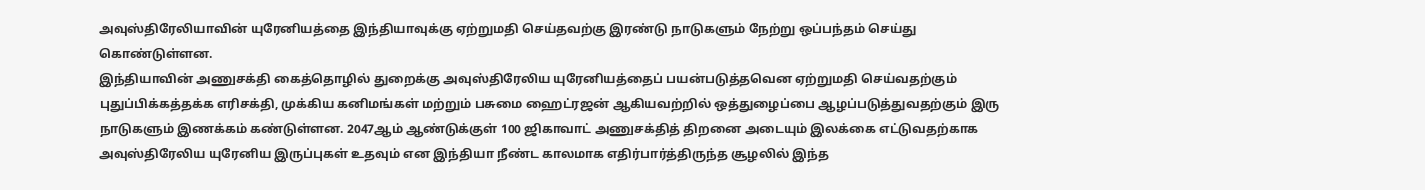அவுஸ்திரேலியாவின் யுரேனியத்தை இந்தியாவுக்கு ஏற்றுமதி செய்தவற்கு இரண்டு நாடுகளும் நேற்று ஒப்பந்தம் செய்து கொண்டுள்ளன.
இந்தியாவின் அணுசக்தி கைத்தொழில் துறைக்கு அவுஸ்திரேலிய யுரேனியத்தைப் பயன்படுத்தவென ஏற்றுமதி செய்வதற்கும் புதுப்பிக்கத்தக்க எரிசக்தி, முக்கிய கனிமங்கள் மற்றும் பசுமை ஹைட்ரஜன் ஆகியவற்றில் ஒத்துழைப்பை ஆழப்படுத்துவதற்கும் இரு நாடுகளும் இணக்கம் கண்டுள்ளன. 2047ஆம் ஆண்டுக்குள் 100 ஜிகாவாட் அணுசக்தித் திறனை அடையும் இலக்கை எட்டுவதற்காக அவுஸ்திரேலிய யுரேனிய இருப்புகள் உதவும் என இந்தியா நீண்ட காலமாக எதிர்பார்த்திருந்த சூழலில் இந்த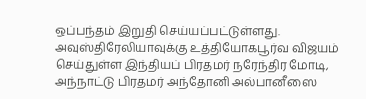ஒப்பந்தம் இறுதி செய்யப்பட்டுள்ளது.
அவுஸ்திரேலியாவுக்கு உத்தியோகபூர்வ விஜயம் செய்துள்ள இந்தியப் பிரதமர் நரேந்திர மோடி, அந்நாட்டு பிரதமர் அந்தோனி அல்பானீஸை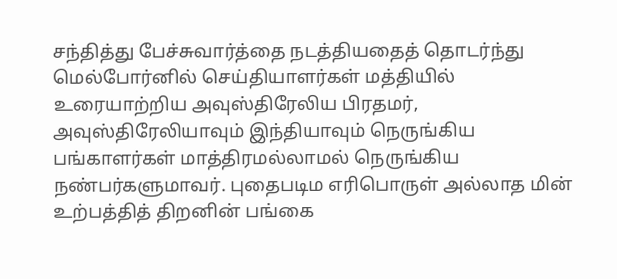சந்தித்து பேச்சுவார்த்தை நடத்தியதைத் தொடர்ந்து மெல்போர்னில் செய்தியாளர்கள் மத்தியில் உரையாற்றிய அவுஸ்திரேலிய பிரதமர், அவுஸ்திரேலியாவும் இந்தியாவும் நெருங்கிய பங்காளர்கள் மாத்திரமல்லாமல் நெருங்கிய நண்பர்களுமாவர். புதைபடிம எரிபொருள் அல்லாத மின் உற்பத்தித் திறனின் பங்கை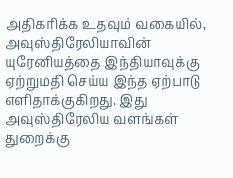அதிகரிக்க உதவும் வகையில், அவுஸ்திரேலியாவின் யுரேனியத்தை இந்தியாவுக்கு ஏற்றுமதி செய்ய இந்த ஏற்பாடு எளிதாக்குகிறது. இது அவுஸ்திரேலிய வளங்கள் துறைக்கு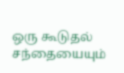ஒரு கூடுதல் சந்தையையும்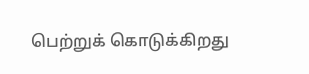பெற்றுக் கொடுக்கிறது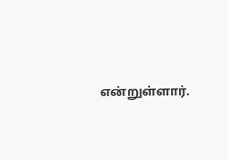என்றுள்ளார்.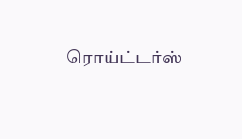ரொய்ட்டர்ஸ்